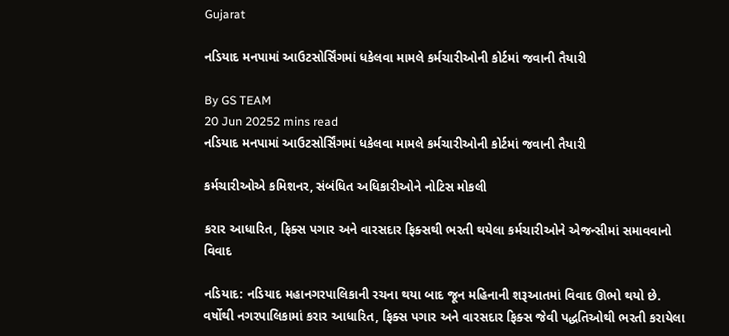Gujarat

નડિયાદ મનપામાં આઉટસોર્સિંગમાં ધકેલવા મામલે કર્મચારીઓની કોર્ટમાં જવાની તૈયારી

By GS TEAM
20 Jun 20252 mins read
નડિયાદ મનપામાં આઉટસોર્સિંગમાં ધકેલવા મામલે કર્મચારીઓની કોર્ટમાં જવાની તૈયારી

કર્મચારીઓએ કમિશનર, સંબંધિત અધિકારીઓને નોટિસ મોકલી

કરાર આધારિત, ફિક્સ પગાર અને વારસદાર ફિક્સથી ભરતી થયેલા કર્મચારીઓને એજન્સીમાં સમાવવાનો વિવાદ

નડિયાદ: નડિયાદ મહાનગરપાલિકાની રચના થયા બાદ જૂન મહિનાની શરૂઆતમાં વિવાદ ઊભો થયો છે. વર્ષોથી નગરપાલિકામાં કરાર આધારિત, ફિક્સ પગાર અને વારસદાર ફિક્સ જેવી પદ્ધતિઓથી ભરતી કરાયેલા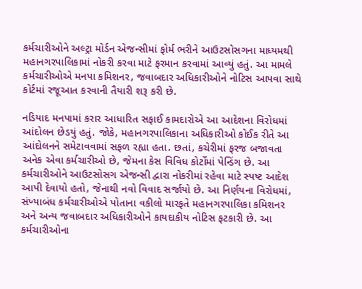કર્મચારીઓને અલ્ટ્રા મોર્ડન એજન્સીમાં ફોર્મ ભરીને આઉટસોસગના માધ્યમથી મહાનગરપાલિકામાં નોકરી કરવા માટે ફરમાન કરવામાં આવ્યું હતું. આ મામલે કર્મચારીઓએ મનપા કમિશનર, જવાબદાર અધિકારીઓને નોટિસ આપવા સાથે કોર્ટમાં રજૂઆત કરવાની તૈયારી શરૂ કરી છે.

નડિયાદ મનપામાં કરાર આધારિત સફાઈ કામદારોએ આ આદેશના વિરોધમાં આંદોલન છેડયું હતું. જોકે, મહાનગરપાલિકાના અધિકારીઓ કોઈક રીતે આ આંદોલનને સમેટાવવામાં સફળ રહ્યા હતા. છતાં, કચેરીમાં ફરજ બજાવતા અનેક એવા કર્મચારીઓ છે, જેમના કેસ વિવિધ કોર્ટોમાં પેન્ડિંગ છે. આ કર્મચારીઓને આઉટસોસગ એજન્સી દ્વારા નોકરીમાં રહેવા માટે સ્પષ્ટ આદેશ આપી દેવાયો હતો, જેનાથી નવો વિવાદ સર્જાયો છે. આ નિર્ણયના વિરોધમાં, સંખ્યાબંધ કર્મચારીઓએ પોતાના વકીલો મારફતે મહાનગરપાલિકા કમિશનર અને અન્ય જવાબદાર અધિકારીઓને કાયદાકીય નોટિસ ફટકારી છે. આ કર્મચારીઓના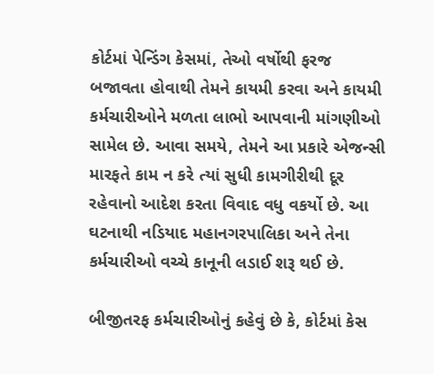કોર્ટમાં પેન્ડિંગ કેસમાં, તેઓ વર્ષોથી ફરજ બજાવતા હોવાથી તેમને કાયમી કરવા અને કાયમી કર્મચારીઓને મળતા લાભો આપવાની માંગણીઓ સામેલ છે. આવા સમયે, તેમને આ પ્રકારે એજન્સી મારફતે કામ ન કરે ત્યાં સુધી કામગીરીથી દૂર રહેવાનો આદેશ કરતા વિવાદ વધુ વકર્યો છે. આ ઘટનાથી નડિયાદ મહાનગરપાલિકા અને તેના કર્મચારીઓ વચ્ચે કાનૂની લડાઈ શરૂ થઈ છે.

બીજીતરફ કર્મચારીઓનું કહેવું છે કે, કોર્ટમાં કેસ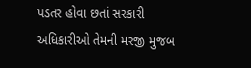પડતર હોવા છતાં સરકારી અધિકારીઓ તેમની મરજી મુજબ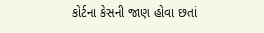કોર્ટના કેસની જાણ હોવા છતાં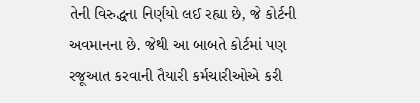તેની વિરુદ્ધના નિર્ણયો લઈ રહ્યા છે, જે કોર્ટની અવમાનના છે. જેથી આ બાબતે કોર્ટમાં પણ રજૂઆત કરવાની તૈયારી કર્મચારીઓએ કરી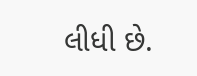લીધી છે.